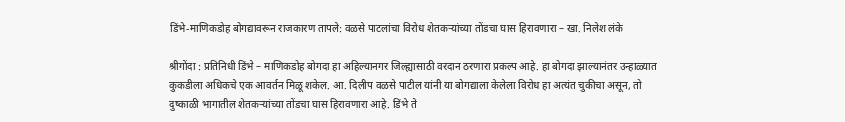डिंभे-माणिकडोह बोगद्यावरून राजकारण तापले: वळसे पाटलांचा विरोध शेतकऱ्यांच्या तोंडचा घास हिरावणारा – खा. निलेश लंके

श्रीगोंदा : प्रतिनिधी डिंभे – माणिकडोह बोगदा हा अहिल्यानगर जिल्ह्यासाठी वरदान ठरणारा प्रकल्प आहे. हा बोगदा झाल्यानंतर उन्हाळ्यात कुकडीला अधिकचे एक आवर्तन मिळू शकेल. आ. दिलीप वळसे पाटील यांनी या बोगद्याला केलेला विरोध हा अत्यंत चुकीचा असून, तो दुष्काळी भागातील शेतकऱ्यांच्या तोंडचा घास हिरावणारा आहे. डिंभे ते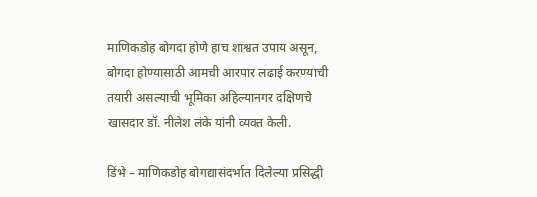माणिकडोह बोगदा होणे हाच शाश्वत उपाय असून, बोगदा होण्यासाठी आमची आरपार लढाई करण्याची तयारी असल्याची भूमिका अहिल्यानगर दक्षिणचे खासदार डॉ. नीलेश लंके यांनी व्यक्त केली.

डिंभे – माणिकडोह बोगद्यासंदर्भात दिलेल्या प्रसिद्धी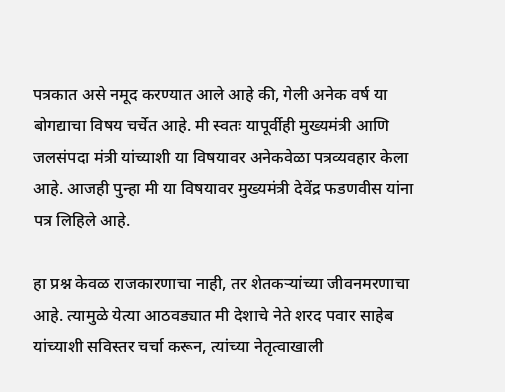पत्रकात असे नमूद करण्यात आले आहे की, गेली अनेक वर्ष या बोगद्याचा विषय चर्चेत आहे. मी स्वतः यापूर्वीही मुख्यमंत्री आणि जलसंपदा मंत्री यांच्याशी या विषयावर अनेकवेळा पत्रव्यवहार केला आहे. आजही पुन्हा मी या विषयावर मुख्यमंत्री देवेंद्र फडणवीस यांना पत्र लिहिले आहे.

हा प्रश्न केवळ राजकारणाचा नाही, तर शेतकऱ्यांच्या जीवनमरणाचा आहे. त्यामुळे येत्या आठवड्यात मी देशाचे नेते शरद पवार साहेब यांच्याशी सविस्तर चर्चा करून, त्यांच्या नेतृत्वाखाली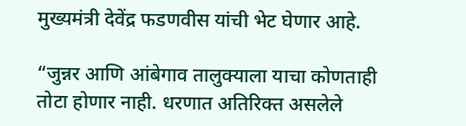मुख्यमंत्री देवेंद्र फडणवीस यांची भेट घेणार आहे.

“जुन्नर आणि आंबेगाव तालुक्याला याचा कोणताही तोटा होणार नाही. धरणात अतिरिक्त असलेले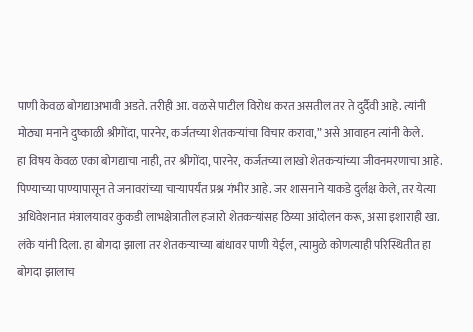पाणी केवळ बोगद्याअभावी अडते. तरीही आ. वळसे पाटील विरोध करत असतील तर ते दुर्दैवी आहे. त्यांनी मोठ्या मनाने दुष्काळी श्रीगोंदा, पारनेर, कर्जतच्या शेतकऱ्यांचा विचार करावा,” असे आवाहन त्यांनी केले.
हा विषय केवळ एका बोगद्याचा नाही, तर श्रीगोंदा, पारनेर, कर्जतच्या लाखो शेतकऱ्यांच्या जीवनमरणाचा आहे. पिण्याच्या पाण्यापासून ते जनावरांच्या चाऱ्यापर्यंत प्रश्न गंभीर आहे. जर शासनाने याकडे दुर्लक्ष केले, तर येत्या अधिवेशनात मंत्रालयावर कुकडी लाभक्षेत्रातील हजारो शेतकऱ्यांसह ठिय्या आंदोलन करू, असा इशाराही खा. लंके यांनी दिला. हा बोगदा झाला तर शेतकऱ्याच्या बांधावर पाणी येईल, त्यामुळे कोणत्याही परिस्थितीत हा बोगदा झालाच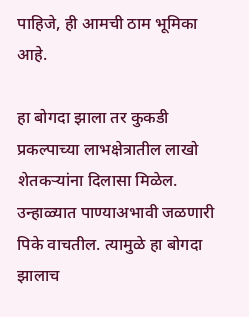पाहिजे, ही आमची ठाम भूमिका आहे.

हा बोगदा झाला तर कुकडी प्रकल्पाच्या लाभक्षेत्रातील लाखो शेतकऱ्यांना दिलासा मिळेल. उन्हाळ्यात पाण्याअभावी जळणारी पिके वाचतील. त्यामुळे हा बोगदा झालाच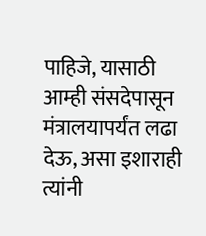पाहिजे, यासाठी आम्ही संसदेपासून मंत्रालयापर्यंत लढा देऊ, असा इशाराही त्यांनी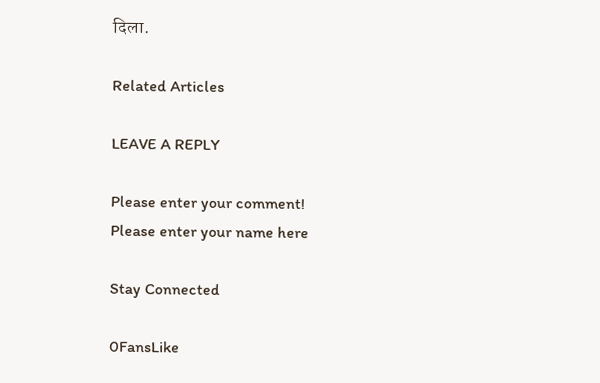दिला.

Related Articles

LEAVE A REPLY

Please enter your comment!
Please enter your name here

Stay Connected

0FansLike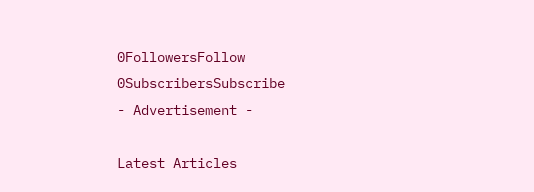0FollowersFollow
0SubscribersSubscribe
- Advertisement -

Latest Articles